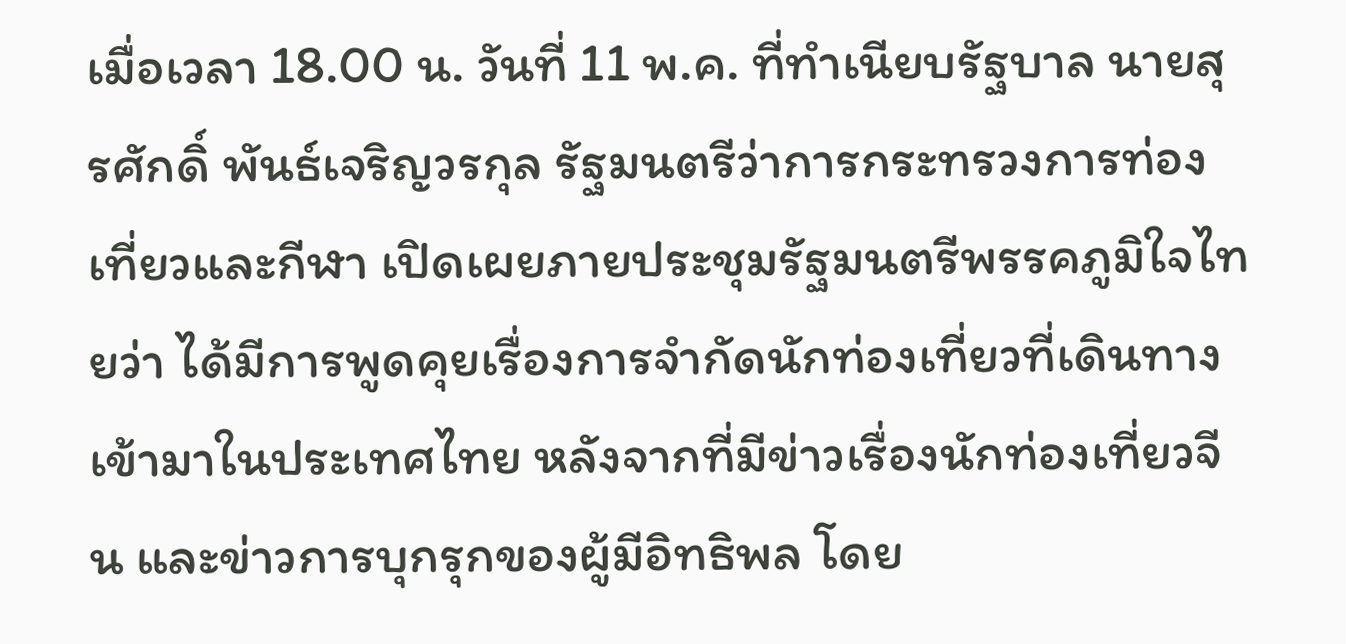เมื่อเวลา 18.00 น. วันที่ 11 พ.ค. ที่ทำเนียบรัฐบาล นายสุรศักดิ์ พันธ์เจริญวรกุล รัฐมนตรีว่าการกระทรวงการท่องเที่ยวและกีฬา เปิดเผยภายประชุมรัฐมนตรีพรรคภูมิใจไทยว่า ได้มีการพูดคุยเรื่องการจำกัดนักท่องเที่ยวที่เดินทางเข้ามาในประเทศไทย หลังจากที่มีข่าวเรื่องนักท่องเที่ยวจีน และข่าวการบุกรุกของผู้มีอิทธิพล โดย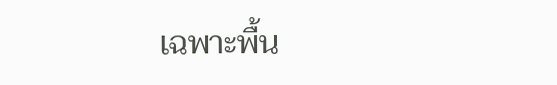เฉพาะพื้น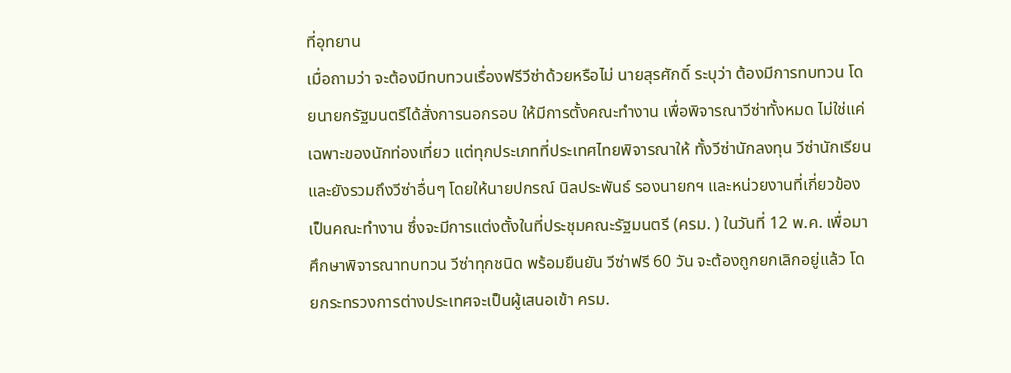ที่อุทยาน
เมื่อถามว่า จะต้องมีทบทวนเรื่องฟรีวีซ่าด้วยหรือไม่ นายสุรศักดิ์ ระบุว่า ต้องมีการทบทวน โดยนายกรัฐมนตรีได้สั่งการนอกรอบ ให้มีการตั้งคณะทำงาน เพื่อพิจารณาวีซ่าทั้งหมด ไม่ใช่แค่เฉพาะของนักท่องเที่ยว แต่ทุกประเภทที่ประเทศไทยพิจารณาให้ ทั้งวีซ่านักลงทุน วีซ่านักเรียน และยังรวมถึงวีซ่าอื่นๆ โดยให้นายปกรณ์ นิลประพันธ์ รองนายกฯ และหน่วยงานที่เกี่ยวข้องเป็นคณะทำงาน ซึ่งจะมีการแต่งตั้งในที่ประชุมคณะรัฐมนตรี (ครม. ) ในวันที่ 12 พ.ค. เพื่อมาศึกษาพิจารณาทบทวน วีซ่าทุกชนิด พร้อมยืนยัน วีซ่าฟรี 60 วัน จะต้องถูกยกเลิกอยู่แล้ว โดยกระทรวงการต่างประเทศจะเป็นผู้เสนอเข้า ครม.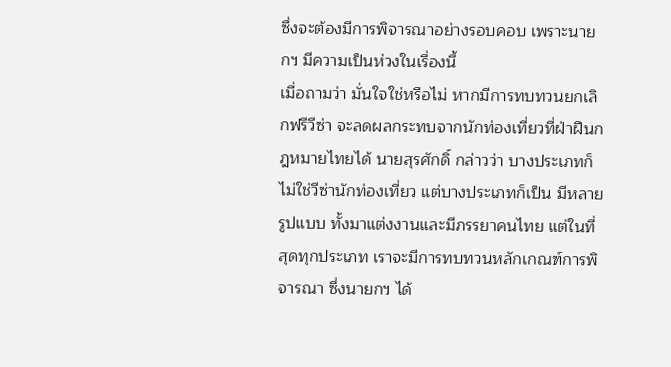ซึ่งจะต้องมีการพิจารณาอย่างรอบคอบ เพราะนายกฯ มีความเป็นห่วงในเรื่องนี้
เมื่อถามว่า มั่นใจใช่หรือไม่ หากมีการทบทวนยกเลิกฟรีวีซ่า จะลดผลกระทบจากนักท่องเที่ยวที่ฝ่าฝืนกฎหมายไทยได้ นายสุรศักดิ์ กล่าวว่า บางประเภทก็ไม่ใช่วีซ่านักท่องเที่ยว แต่บางประเภทก็เป็น มีหลายรูปแบบ ทั้งมาแต่งงานและมีภรรยาคนไทย แต่ในที่สุดทุกประเภท เราจะมีการทบทวนหลักเกณฑ์การพิจารณา ซึ่งนายกฯ ได้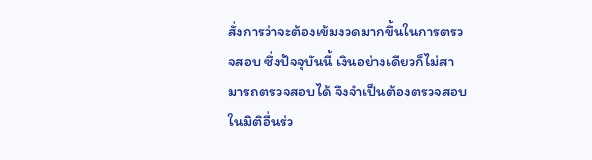สั่งการว่าจะต้องเข้มงวดมากขึ้นในการตรวจสอบ ซึ่งปัจจุบันนี้ เงินอย่างเดียวก็ไม่สามารถตรวจสอบได้ จึงจำเป็นต้องตรวจสอบในมิติอื่นร่ว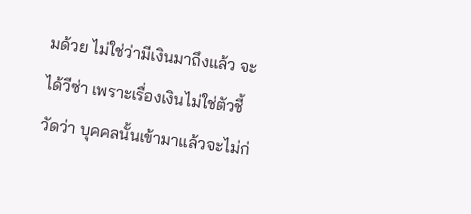มด้วย ไม่ใช่ว่ามีเงินมาถึงแล้ว จะได้วีซ่า เพราะเรื่องเงินไม่ใช่ตัวชี้วัดว่า บุคคลนั้นเข้ามาแล้วจะไม่ก่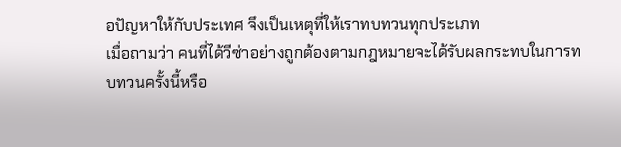อปัญหาให้กับประเทศ จึงเป็นเหตุที่ให้เราทบทวนทุกประเภท
เมื่อถามว่า คนที่ได้วีซ่าอย่างถูกต้องตามกฎหมายจะได้รับผลกระทบในการทบทวนครั้งนี้หรือ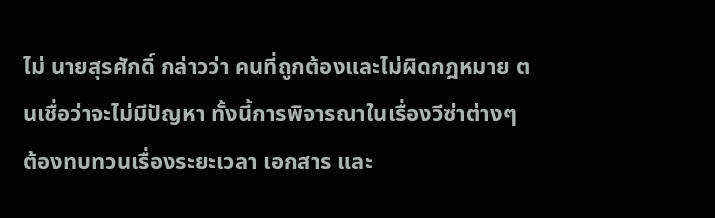ไม่ นายสุรศักดิ์ กล่าวว่า คนที่ถูกต้องและไม่ผิดกฎหมาย ตนเชื่อว่าจะไม่มีปัญหา ทั้งนี้การพิจารณาในเรื่องวีซ่าต่างๆ ต้องทบทวนเรื่องระยะเวลา เอกสาร และ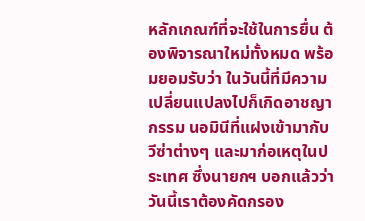หลักเกณฑ์ที่จะใช้ในการยื่น ต้องพิจารณาใหม่ทั้งหมด พร้อมยอมรับว่า ในวันนี้ที่มีความเปลี่ยนแปลงไปก็เกิดอาชญากรรม นอมินีที่แฝงเข้ามากับวีซ่าต่างๆ และมาก่อเหตุในประเทศ ซึ่งนายกฯ บอกแล้วว่า วันนี้เราต้องคัดกรอง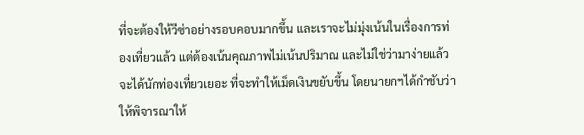ที่จะต้องให้วีซ่าอย่างรอบคอบมากขึ้น และเราจะไม่มุ่งเน้นในเรื่องการท่องเที่ยวแล้ว แต่ต้องเน้นคุณภาพไม่เน้นปริมาณ และไม่ใช่ว่ามาง่ายแล้วจะได้นักท่องเที่ยวเยอะ ที่จะทำให้เม็ดเงินขยับขึ้น โดยนายกฯได้กำชับว่า ให้พิจารณาให้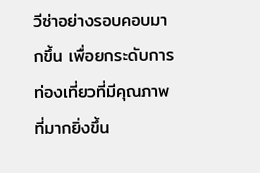วีซ่าอย่างรอบคอบมากขึ้น เพื่อยกระดับการท่องเที่ยวที่มีคุณภาพที่มากยิ่งขึ้น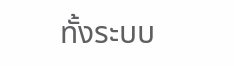ทั้งระบบ